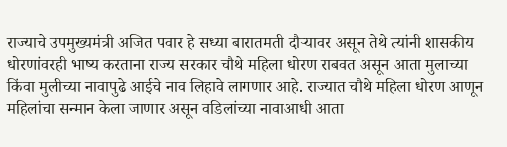राज्याचे उपमुख्यमंत्री अजित पवार हे सध्या बारातमती दौऱ्यावर असून तेथे त्यांनी शासकीय धोरणांवरही भाष्य करताना राज्य सरकार चौथे महिला धोरण राबवत असून आता मुलाच्या किंवा मुलीच्या नावापुढे आईचे नाव लिहावे लागणार आहे. राज्यात चौथे महिला धोरण आणून महिलांचा सन्मान केला जाणार असून वडिलांच्या नावाआधी आता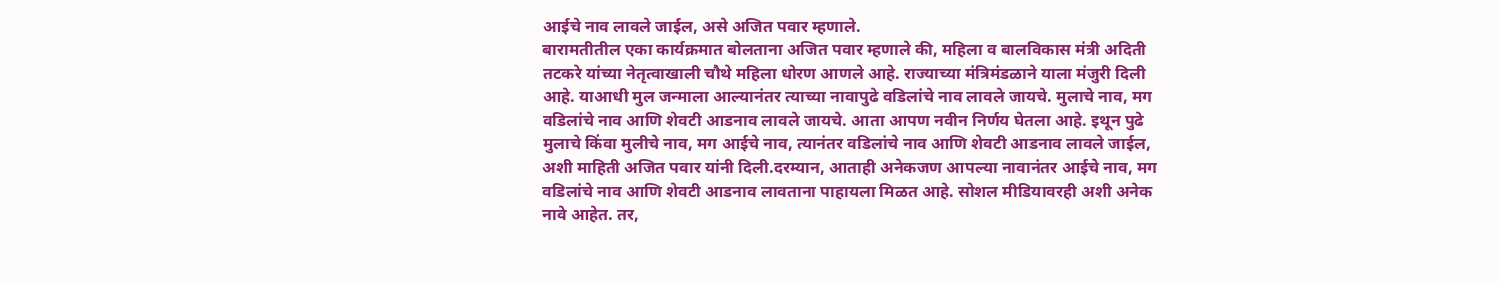आईचे नाव लावले जाईल, असे अजित पवार म्हणाले.
बारामतीतील एका कार्यक्रमात बोलताना अजित पवार म्हणाले की, महिला व बालविकास मंत्री अदिती तटकरे यांच्या नेतृत्वाखाली चौथे महिला धोरण आणले आहे. राज्याच्या मंत्रिमंडळाने याला मंजुरी दिली आहे. याआधी मुल जन्माला आल्यानंतर त्याच्या नावापुढे वडिलांचे नाव लावले जायचे. मुलाचे नाव, मग वडिलांचे नाव आणि शेवटी आडनाव लावले जायचे. आता आपण नवीन निर्णय घेतला आहे. इथून पुढे मुलाचे किंवा मुलीचे नाव, मग आईचे नाव, त्यानंतर वडिलांचे नाव आणि शेवटी आडनाव लावले जाईल, अशी माहिती अजित पवार यांनी दिली.दरम्यान, आताही अनेकजण आपल्या नावानंतर आईचे नाव, मग वडिलांचे नाव आणि शेवटी आडनाव लावताना पाहायला मिळत आहे. सोशल मीडियावरही अशी अनेक नावे आहेत. तर,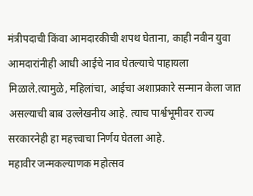मंत्रीपदाची किंवा आमदारकीची शपथ घेताना, काही नवीन युवा आमदारांनीही आधी आईचे नाव घेतल्याचे पाहायला मिळाले.त्यामुळे, महिलांचा, आईचा अशाप्रकारे सन्मान केला जात असल्याची बाब उल्लेखनीय आहे. त्याच पार्श्वभूमीवर राज्य सरकारनेही हा महत्त्वाचा निर्णय घेतला आहे.
महावीर जन्मकल्याणक महोत्सव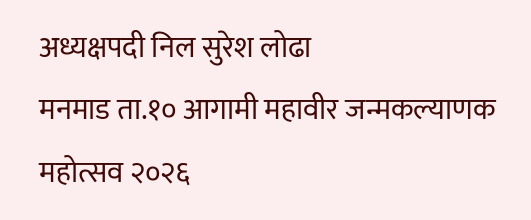अध्यक्षपदी निल सुरेश लोढा
मनमाड ता.१० आगामी महावीर जन्मकल्याणक महोत्सव २०२६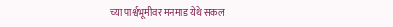च्या पार्श्वभूमीवर मनमाड येथे सकल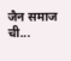जैन समाज ची...